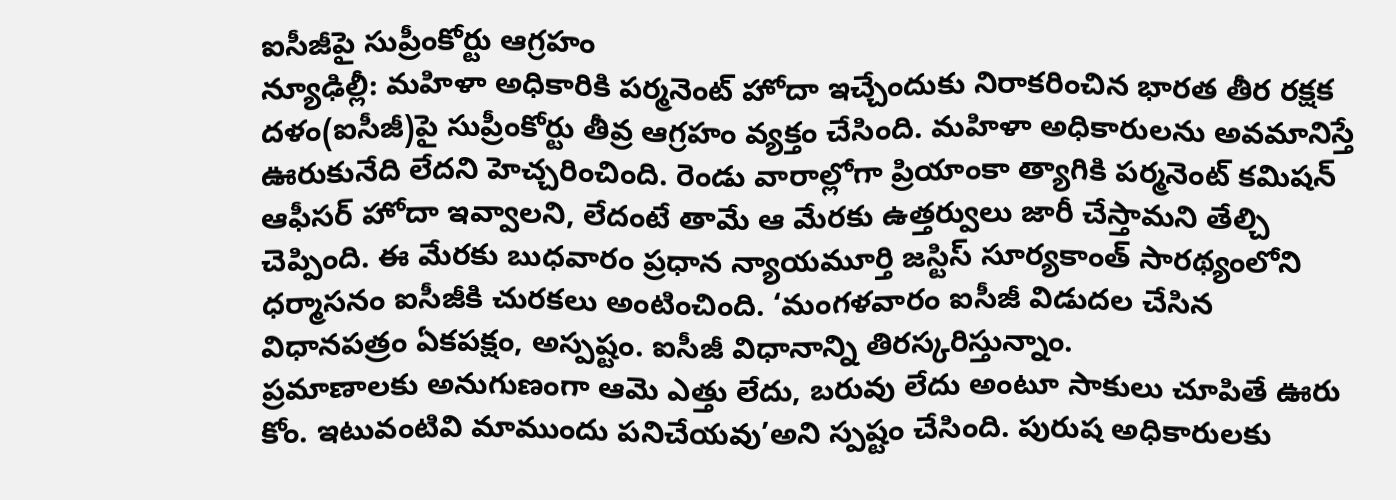ఐసీజీపై సుప్రీంకోర్టు ఆగ్రహం
న్యూఢిల్లీ: మహిళా అధికారికి పర్మనెంట్ హోదా ఇచ్చేందుకు నిరాకరించిన భారత తీర రక్షక దళం(ఐసీజీ)పై సుప్రీంకోర్టు తీవ్ర ఆగ్రహం వ్యక్తం చేసింది. మహిళా అధికారులను అవమానిస్తే ఊరుకునేది లేదని హెచ్చరించింది. రెండు వారాల్లోగా ప్రియాంకా త్యాగికి పర్మనెంట్ కమిషన్ ఆఫీసర్ హోదా ఇవ్వాలని, లేదంటే తామే ఆ మేరకు ఉత్తర్వులు జారీ చేస్తామని తేల్చి చెప్పింది. ఈ మేరకు బుధవారం ప్రధాన న్యాయమూర్తి జస్టిస్ సూర్యకాంత్ సారథ్యంలోని ధర్మాసనం ఐసీజీకి చురకలు అంటించింది. ‘మంగళవారం ఐసీజీ విడుదల చేసిన విధానపత్రం ఏకపక్షం, అస్పష్టం. ఐసీజీ విధానాన్ని తిరస్కరిస్తున్నాం.
ప్రమాణాలకు అనుగుణంగా ఆమె ఎత్తు లేదు, బరువు లేదు అంటూ సాకులు చూపితే ఊరు కోం. ఇటువంటివి మాముందు పనిచేయవు’అని స్పష్టం చేసింది. పురుష అధికారులకు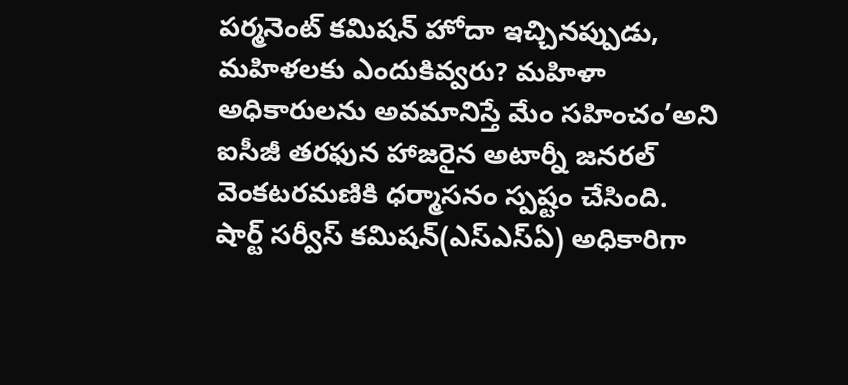పర్మనెంట్ కమిషన్ హోదా ఇచ్చినప్పుడు, మహిళలకు ఎందుకివ్వరు? మహిళా అధికారులను అవమానిస్తే మేం సహించం’అని ఐసీజీ తరఫున హాజరైన అటార్నీ జనరల్ వెంకటరమణికి ధర్మాసనం స్పష్టం చేసింది. షార్ట్ సర్వీస్ కమిషన్(ఎస్ఎస్ఏ) అధికారిగా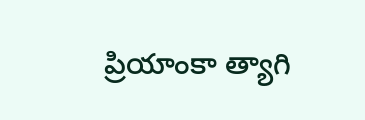ప్రియాంకా త్యాగి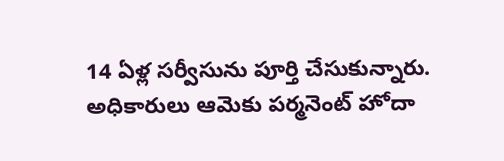14 ఏళ్ల సర్వీసును పూర్తి చేసుకున్నారు. అధికారులు ఆమెకు పర్మనెంట్ హోదా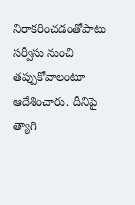నిరాకరించడంతోపాటు సర్వీసు నుంచి తప్పుకోవాలంటూ ఆదేశించారు. దీనిపై త్యాగి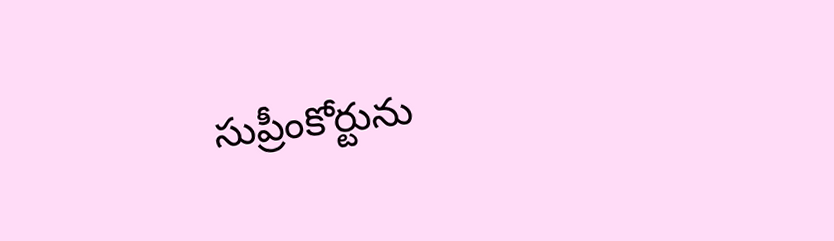సుప్రీంకోర్టును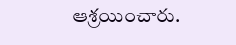ఆశ్రయించారు.